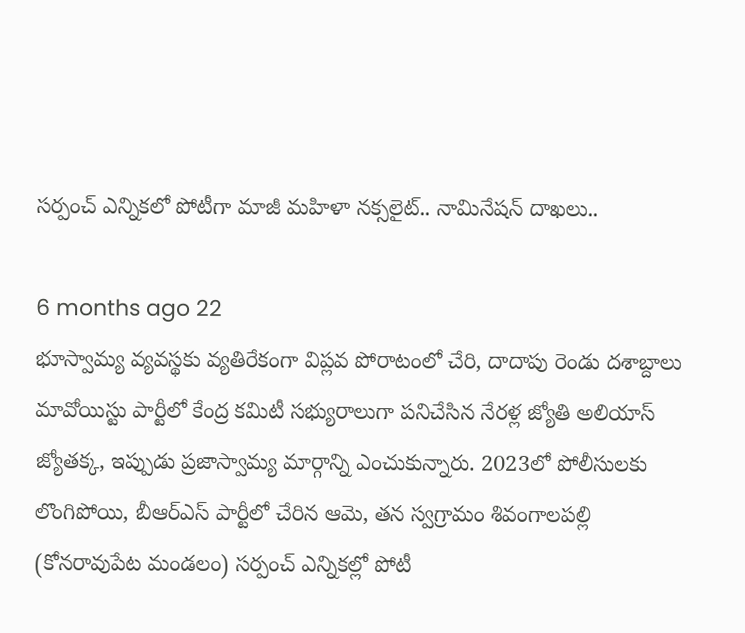సర్పంచ్ ఎన్నికలో పోటీగా మాజీ మహిళా నక్సలైట్.. నామినేషన్ దాఖలు..

6 months ago 22
భూస్వామ్య వ్యవస్థకు వ్యతిరేకంగా విప్లవ పోరాటంలో చేరి, దాదాపు రెండు దశాబ్దాలు మావోయిస్టు పార్టీలో కేంద్ర కమిటీ సభ్యురాలుగా పనిచేసిన నేరళ్ల జ్యోతి అలియాస్ జ్యోతక్క, ఇప్పుడు ప్రజాస్వామ్య మార్గాన్ని ఎంచుకున్నారు. 2023లో పోలీసులకు లొంగిపోయి, బీఆర్ఎస్ పార్టీలో చేరిన ఆమె, తన స్వగ్రామం శివంగాలపల్లి (కోనరావుపేట మండలం) సర్పంచ్ ఎన్నికల్లో పోటీ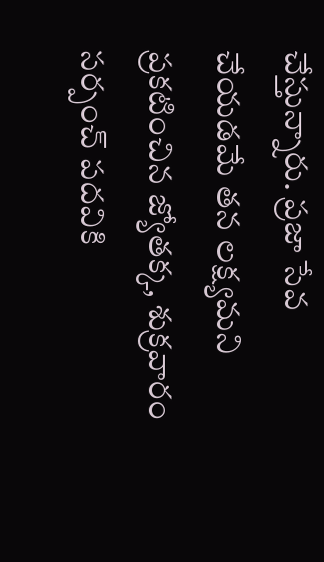చేస్తున్నారు. ప్రజా సేవ చేయడమే తన లక్ష్యమని ప్రకటించిన జ్యోతక్క, శుక్రవారం సర్పంచ్ పదవికి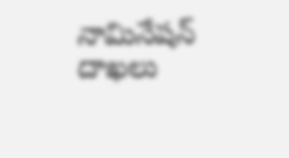నామినేషన్ దాఖలు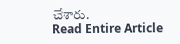చేశారు.
Read Entire Article